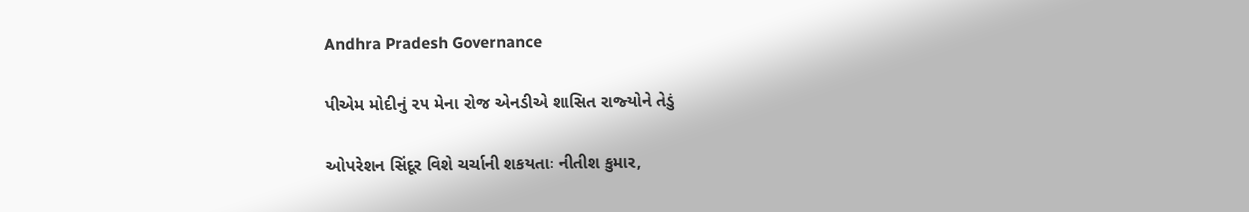Andhra Pradesh Governance

પીએમ મોદીનું ૨૫ મેના રોજ એનડીએ શાસિત રાજ્‍યોને તેડું

ઓપરેશન સિંદૂર વિશે ચર્ચાની શકયતાઃ નીતીશ કુમાર,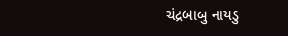ચંદ્રબાબુ નાયડુ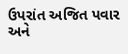ઉપરાંત અજિત પવાર અને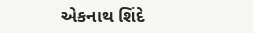એકનાથ શિંદે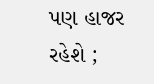પણ હાજર રહેશે ;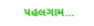પહલગામ…